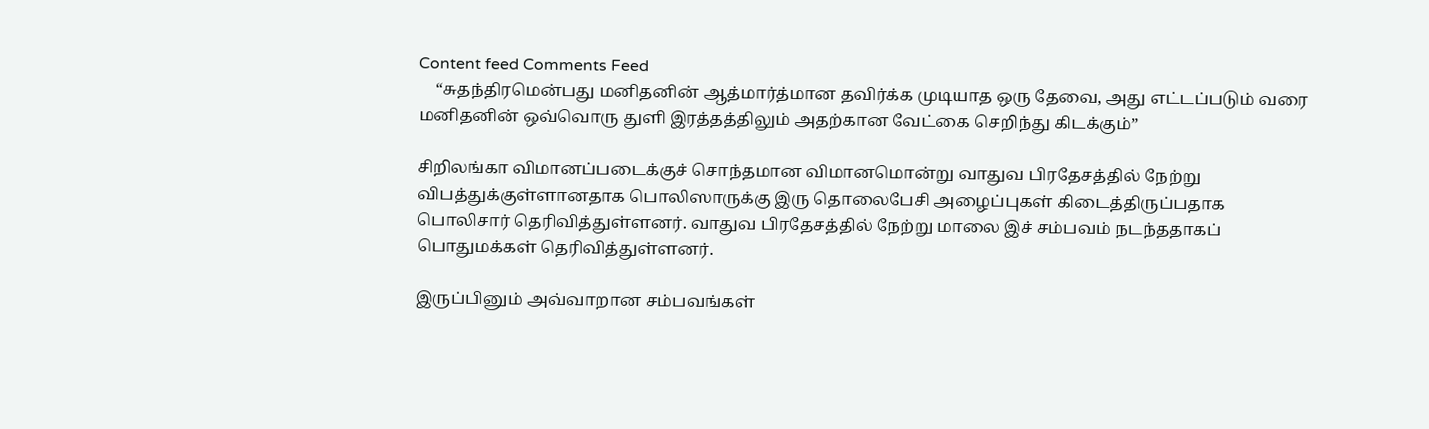Content feed Comments Feed
    “சுதந்திரமென்பது மனிதனின் ஆத்மார்த்மான தவிர்க்க முடியாத ஒரு தேவை, அது எட்டப்படும் வரை மனிதனின் ஒவ்வொரு துளி இரத்தத்திலும் அதற்கான வேட்கை செறிந்து கிடக்கும்”

சிறிலங்கா விமானப்படைக்குச் சொந்தமான விமானமொன்று வாதுவ பிரதேசத்தில் நேற்று விபத்துக்குள்ளானதாக பொலிஸாருக்கு இரு தொலைபேசி அழைப்புகள் கிடைத்திருப்பதாக பொலிசார் தெரிவித்துள்ளனர். வாதுவ பிரதேசத்தில் நேற்று மாலை இச் சம்பவம் நடந்ததாகப் பொதுமக்கள் தெரிவித்துள்ளனர்.

இருப்பினும் அவ்வாறான சம்பவங்கள்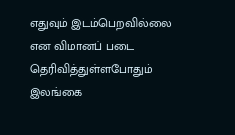எதுவும் இடம்பெறவில்லை என விமானப் படை தெரிவித்துள்ளபோதும் இலங்கை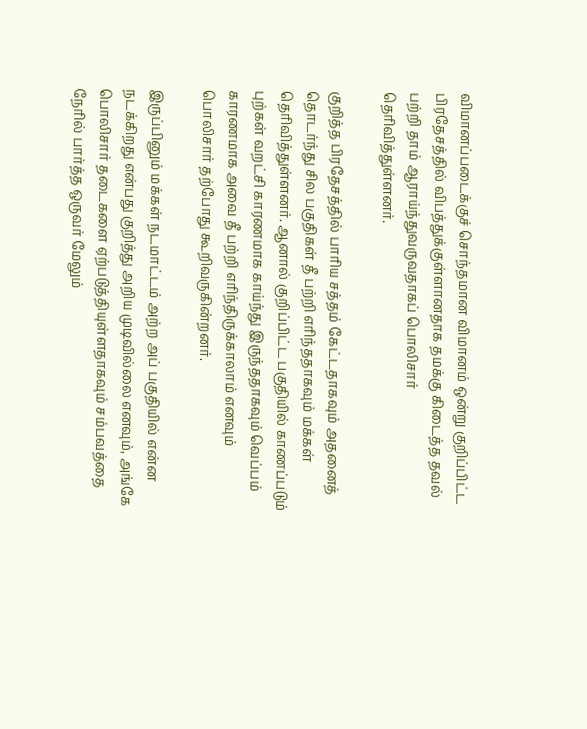விமானப்படைக்குச் சொந்தமான விமானம் ஒன்று குறிப்பிட்ட பிரதேசத்தில் விபத்துக்குள்ளானதாக தமக்கு கிடைத்த தவல் பற்றி தாம் ஆராய்ந்துவருவதாகப் பொலிசார் தெரிவித்துள்ளனர்.

குறித்த பிரதேசத்தில் பாரிய சத்தம் கேட்டதாகவும் அதனைத் தொடர்ந்து சில பகுதிகள் தீ பற்றி எரிந்ததாகவும் மக்கள் தெரிவித்துள்ளனர். ஆனால் குறிப்பிட்ட பகுதியில் காணப்படும் புற்கள் வறட்சி காரணமாக காய்ந்து இருந்ததாகவும் வெப்பம் காரணமாக அவை தீ பற்றி எரிந்திருக்காலாம் எனவும் பொலிசார் தற்போது கூறிவருகின்றனர்.

இருப்பினும் மக்கள் நடமாட்டம் அற்ற அப் பகுதியில் என்ன நடக்கிறது என்பது குறித்து அறிய முடிவில்லை எனவும், அங்கே பொலிசார் தடைகளை ஏற்படுத்தியுள்ளதாகவும் சம்பவத்தை நேரில் பார்த்த ஒருவர் மேலும்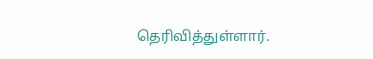தெரிவித்துள்ளார்.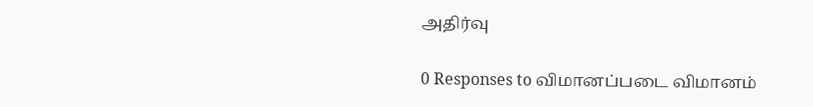அதிர்வு

0 Responses to விமானப்படை விமானம்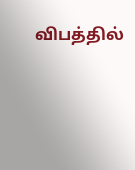விபத்தில்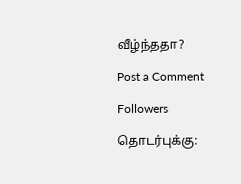வீழ்ந்ததா?

Post a Comment

Followers

தொடர்புக்கு: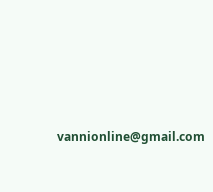vannionline@gmail.com